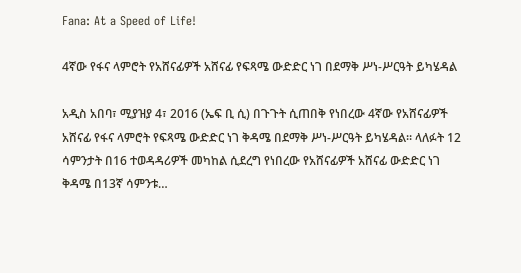Fana: At a Speed of Life!

4ኛው የፋና ላምሮት የአሸናፊዎች አሸናፊ የፍጻሜ ውድድር ነገ በደማቅ ሥነ-ሥርዓት ይካሄዳል

አዲስ አበባ፣ ሚያዝያ 4፣ 2016 (ኤፍ ቢ ሲ) በጉጉት ሲጠበቅ የነበረው 4ኛው የአሸናፊዎች አሸናፊ የፋና ላምሮት የፍጻሜ ውድድር ነገ ቅዳሜ በደማቅ ሥነ-ሥርዓት ይካሄዳል። ላለፉት 12 ሳምንታት በ16 ተወዳዳሪዎች መካከል ሲደረግ የነበረው የአሸናፊዎች አሸናፊ ውድድር ነገ ቅዳሜ በ13ኛ ሳምንቱ…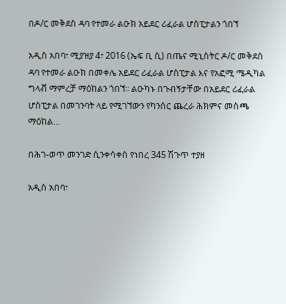በዶ/ር መቅደስ ዳባ የተመራ ልዑክ አይደር ሪፈራል ሆስፒታልን ጎበኘ

አዲስ አበባ፣ ሚያዝያ 4፣ 2016 (ኤፍ ቢ ሲ) በጤና ሚኒስትር ዶ/ር መቅደስ ዳባ የተመራ ልዑክ በመቀሌ አይደር ሪፈራል ሆስፒታል እና የአፎሚ ሜዲካል ግላቭ ማምረቻ ማዕከልን ጎበኘ፡፡ ልዑካኑ በጉብኝታቸው በአይደር ሪፈራል ሆስፒታል በመገንባት ላይ የሚገኘውን የካንሰር ጨረራ ሕክምና መስጫ ማዕከል…

በሕገ-ወጥ መንገድ ሲንቀሳቀስ የነበረ 345 ሽጉጥ ተያዘ

አዲስ አበባ፣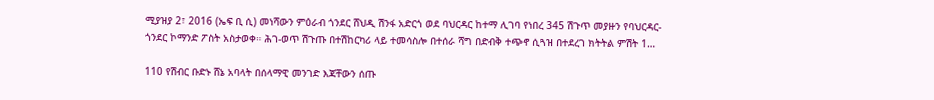ሚያዝያ 2፣ 2016 (ኤፍ ቢ ሲ) መነሻውን ምዕራብ ጎንደር ሸህዲ ሽንፋ አድርጎ ወደ ባህርዳር ከተማ ሊገባ የነበረ 345 ሽጉጥ መያዙን የባህርዳር-ጎንደር ኮማንድ ፖስት አስታወቀ። ሕገ-ወጥ ሽጉጡ በተሽከርካሪ ላይ ተመሳስሎ በተሰራ ሻግ በድብቅ ተጭኖ ሲጓዝ በተደረገ ክትትል ምሽት 1…

110 የሽብር ቡድኑ ሸኔ አባላት በሰላማዊ መንገድ እጃቸውን ሰጡ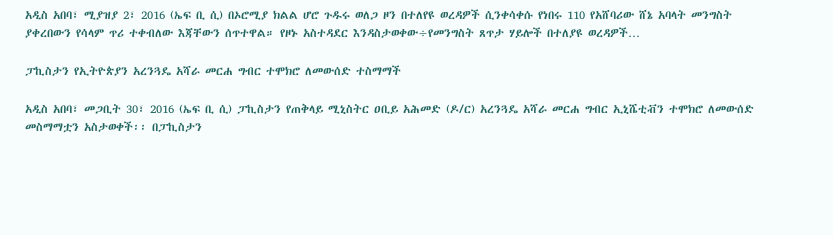አዲስ አበባ፣ ሚያዝያ 2፣ 2016 (ኤፍ ቢ ሲ) በኦሮሚያ ክልል ሆሮ ጉዱሩ ወለጋ ዞን በተለየዩ ወረዳዎች ሲንቀሳቀሱ የነበሩ 110 የአሸባሪው ሸኔ አባላት መንግስት ያቀረበውን የሳላም ጥሪ ተቀብለው እጃቸውን ሰጥተዋል። የዞኑ አስተዳደር እንዳስታወቀው÷የመንግስት ጸጥታ ሃይሎች በተለያዩ ወረዳዎች…

ፓኪስታን የኢትዮጵያን አረንጓዴ አሻራ መርሐ ግብር ተሞክሮ ለመውሰድ ተስማማች

አዲስ አበባ፣ መጋቢት 30፣ 2016 (ኤፍ ቢ ሲ) ፓኪስታን የጠቅላይ ሚኒስትር ዐቢይ አሕመድ (ዶ/ር) አረንጓዴ አሻራ መርሐ ግብር ኢኒሼቲቭን ተሞክሮ ለመውሰድ መስማማቷን አስታወቀች፡፡ በፓኪስታን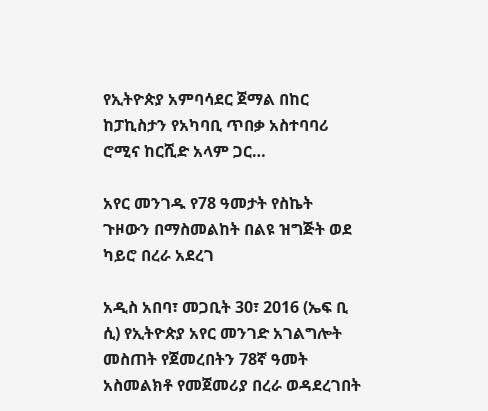የኢትዮጵያ አምባሳደር ጀማል በከር ከፓኪስታን የአካባቢ ጥበቃ አስተባባሪ ሮሚና ከርሺድ አላም ጋር…

አየር መንገዱ የ78 ዓመታት የስኬት ጉዞውን በማስመልከት በልዩ ዝግጅት ወደ ካይሮ በረራ አደረገ

አዲስ አበባ፣ መጋቢት 30፣ 2016 (ኤፍ ቢ ሲ) የኢትዮጵያ አየር መንገድ አገልግሎት መስጠት የጀመረበትን 78ኛ ዓመት አስመልክቶ የመጀመሪያ በረራ ወዳደረገበት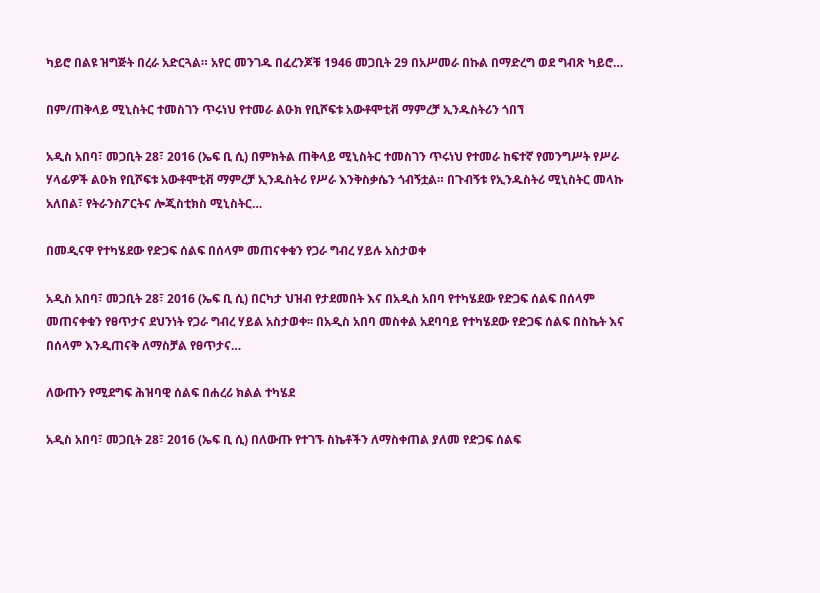ካይሮ በልዩ ዝግጅት በረራ አድርጓል። አየር መንገዱ በፈረንጆቹ 1946 መጋቢት 29 በአሥመራ በኩል በማድረግ ወደ ግብጽ ካይሮ…

በም/ጠቅላይ ሚኒስትር ተመስገን ጥሩነህ የተመራ ልዑክ የቢሾፍቱ አውቶሞቲቭ ማምረቻ ኢንዱስትሪን ጎበኘ

አዲስ አበባ፣ መጋቢት 28፣ 2016 (ኤፍ ቢ ሲ) በምክትል ጠቅላይ ሚኒስትር ተመስገን ጥሩነህ የተመራ ከፍተኛ የመንግሥት የሥራ ሃላፊዎች ልዑክ የቢሾፍቱ አውቶሞቲቭ ማምረቻ ኢንዱስትሪ የሥራ እንቅስቃሴን ጎብኝቷል። በጉብኝቱ የኢንዱስትሪ ሚኒስትር መላኩ አለበል፣ የትራንስፖርትና ሎጂስቲክስ ሚኒስትር…

በመዲናዋ የተካሄደው የድጋፍ ሰልፍ በሰላም መጠናቀቁን የጋራ ግብረ ሃይሉ አስታወቀ

አዲስ አበባ፣ መጋቢት 28፣ 2016 (ኤፍ ቢ ሲ) በርካታ ህዝብ የታደመበት እና በአዲስ አበባ የተካሄደው የድጋፍ ሰልፍ በሰላም መጠናቀቁን የፀጥታና ደህንነት የጋራ ግብረ ሃይል አስታወቀ፡፡ በአዲስ አበባ መስቀል አደባባይ የተካሄደው የድጋፍ ሰልፍ በስኬት እና በሰላም እንዲጠናቅ ለማስቻል የፀጥታና…

ለውጡን የሚደግፍ ሕዝባዊ ሰልፍ በሐረሪ ክልል ተካሄደ

አዲስ አበባ፣ መጋቢት 28፣ 2016 (ኤፍ ቢ ሲ) በለውጡ የተገኙ ስኬቶችን ለማስቀጠል ያለመ የድጋፍ ሰልፍ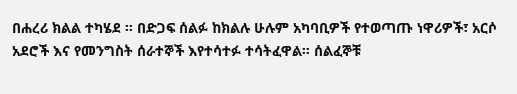በሐረሪ ክልል ተካሄደ ፡፡ በድጋፍ ሰልፉ ከክልሉ ሁሉም አካባቢዎች የተወጣጡ ነዋሪዎች፣ አርሶ አደሮች እና የመንግስት ሰራተኞች እየተሳተፉ ተሳትፈዋል። ሰልፈኞቹ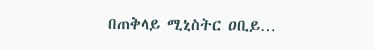በጠቅላይ ሚኒስትር ዐቢይ…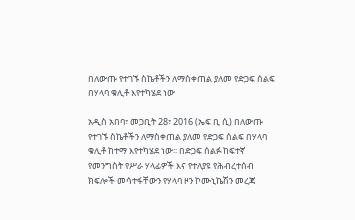በለውጡ የተገኙ ስኬቶችን ለማስቀጠል ያለመ የድጋፍ ሰልፍ በሃላባ ቁሊቶ እየተካሄደ ነው

አዲስ አበባ፣ መጋቢት 28፣ 2016 (ኤፍ ቢ ሲ) በለውጡ የተገኙ ስኬቶችን ለማስቀጠል ያለመ የድጋፍ ሰልፍ በሃላባ ቁሊቶ ከተማ እየተካሄደ ነው፡፡ በድጋፍ ሰልፉ ከፍተኛ የመንግስት የሥራ ሃላፊዎች እና የተለያዩ የሕብረተሰብ ክፍሎች መሳተፋቸውን የሃላባ ዞን ኮሙኒኬሽን መረጃ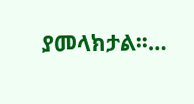ያመላክታል፡፡…